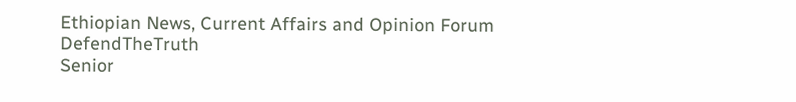Ethiopian News, Current Affairs and Opinion Forum
DefendTheTruth
Senior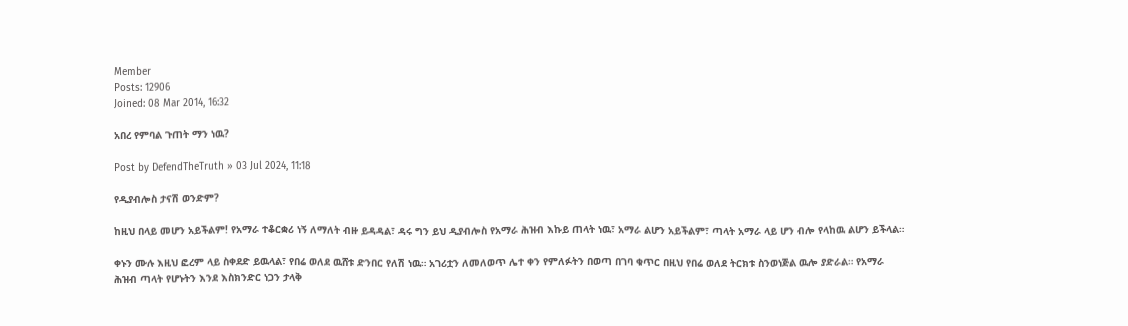Member
Posts: 12906
Joined: 08 Mar 2014, 16:32

አበረ የምባል ጉጠት ማን ነዉ?

Post by DefendTheTruth » 03 Jul 2024, 11:18

የዲያብሎስ ታናሽ ወንድም?

ከዚህ በላይ መሆን አይችልም! የአማራ ተቆርቋሪ ነኝ ለማለት ብዙ ይዳዳል፣ ዳሩ ግን ይህ ዲያብሎስ የአማራ ሕዝብ እኩይ ጠላት ነዉ፣ አማራ ልሆን አይችልም፣ ጣላት አማራ ላይ ሆን ብሎ የላከዉ ልሆን ይችላል።

ቀኑን ሙሉ እዚህ ፎረም ላይ ስቀደድ ይዉላል፣ የበሬ ወለደ ዉሸቱ ድንበር የለሽ ነዉ። አገሪቷን ለመለወጥ ሌተ ቀን የምለፉትን በወጣ በገባ ቁጥር በዚህ የበሬ ወለደ ትርክቱ ስንወነጅል ዉሎ ያድራል። የአማራ ሕዝብ ጣላት የሆኑትን እንደ እስክንድር ነጋን ታላቅ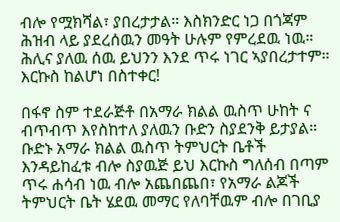ብሎ የሟክሻል፣ ያበረታታል። እስክንድር ነጋ በጎጃም ሕዝብ ላይ ያደረሰዉን መዓት ሁሉም የምረደዉ ነዉ። ሕሊና ያለዉ ሰዉ ይህንን እንደ ጥሩ ነገር ኣያበረታተም። እርኩስ ከልሆነ በስተቀር!

በፋኖ ስም ተደራጅቶ በአማራ ክልል ዉስጥ ሁከት ና ብጥብጥ እየስከተለ ያለዉን ቡድን ስያደንቅ ይታያል። ቡድኑ አማራ ክልል ዉስጥ ትምህርት ቤቶች እንዳይከፈቱ ብሎ ስያዉጅ ይህ እርኩስ ግለሰብ በጣም ጥሩ ሐሳብ ነዉ ብሎ አጨበጨበ፣ የአማራ ልጆች ትምህርት ቤት ሄደዉ መማር የለባቸዉም ብሎ በገቢያ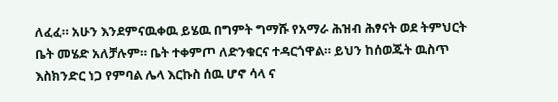ለፈፈ። አሁን እንደምናዉቀዉ ይሄዉ በግምት ግማሹ የአማራ ሕዝብ ሕፃናት ወደ ትምህርት ቤት መሄድ አለቻሉም። ቤት ተቀምጦ ለድንቁርና ተዳርጎዋል። ይህን ከሰወጁት ዉስጥ እስክንድር ነጋ የምባል ሌላ እርኩስ ሰዉ ሆኖ ሳላ ና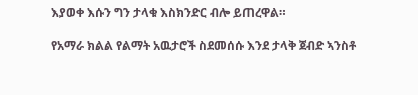እያወቀ እሱን ግን ታላቁ እስክንድር ብሎ ይጠረዋል።

የአማራ ክልል የልማት አዉታሮች ስደመሰሱ እንደ ታላቅ ጀብድ ኣንስቶ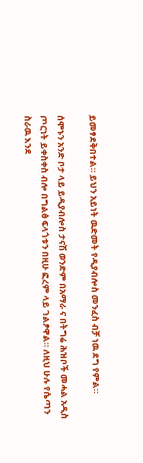ይመፃደቅበተል። ይህን አይነት ዉድመት የዲያብሎስ መንፈስ ብቻ ነዉ ደግ የምል።

ሰሞኑን አንድ ቦታ ላይ ይዲያብሎስ ታናሽ ወንድም በአማራ ና በትግሬ ሕዝቦች መሓል አዲስ ጦርነት ይቀስቀስ ብሎ በግልፅ ፍላጎቱን በዚሁ ፎረም ላይ ገልፆዋል። ለዚህ ሁሉ የሴጣን ስራዉ እንደ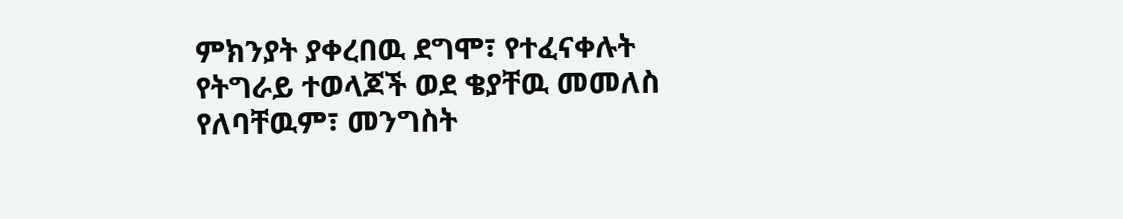ምክንያት ያቀረበዉ ደግሞ፣ የተፈናቀሉት የትግራይ ተወላጆች ወደ ቄያቸዉ መመለስ የለባቸዉም፣ መንግስት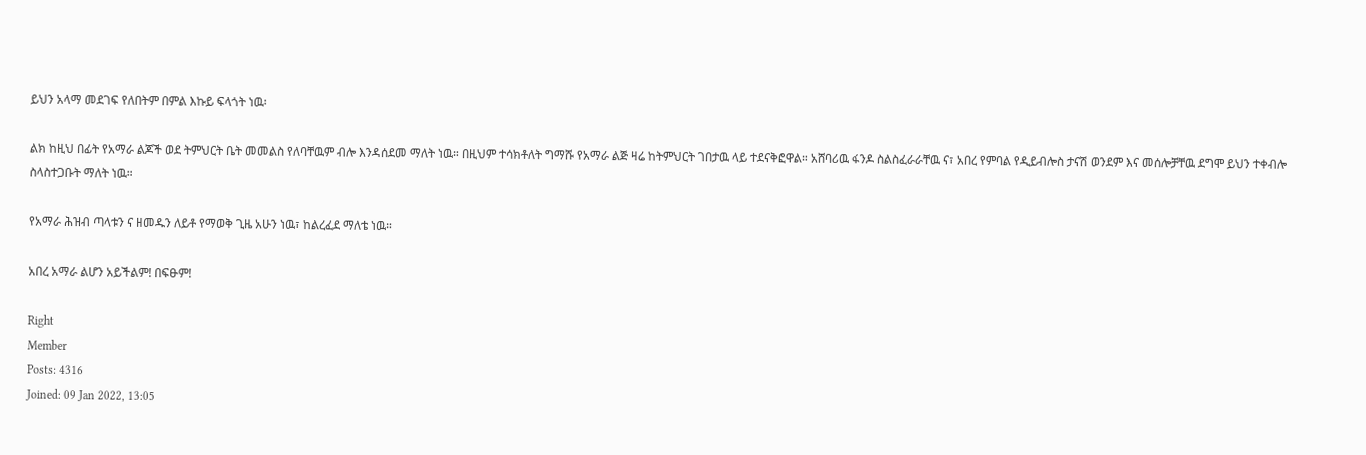ይህን አላማ መደገፍ የለበትም በምል እኩይ ፍላጎት ነዉ፡

ልክ ከዚህ በፊት የአማራ ልጆች ወደ ትምህርት ቤት መመልስ የለባቸዉም ብሎ እንዳሰደመ ማለት ነዉ። በዚህም ተሳክቶለት ግማሹ የአማራ ልጅ ዛሬ ከትምህርት ገበታዉ ላይ ተደናቅፎዋል። አሸባሪዉ ፋንዶ ስልስፈራራቸዉ ና፣ አበረ የምባል የዲይብሎስ ታናሽ ወንደም እና መሰሎቻቸዉ ደግሞ ይህን ተቀብሎ ስላስተጋቡት ማለት ነዉ።

የአማራ ሕዝብ ጣላቱን ና ዘመዱን ለይቶ የማወቅ ጊዜ አሁን ነዉ፣ ከልረፈደ ማለቴ ነዉ።

አበረ አማራ ልሆን አይችልም! በፍፁም!

Right
Member
Posts: 4316
Joined: 09 Jan 2022, 13:05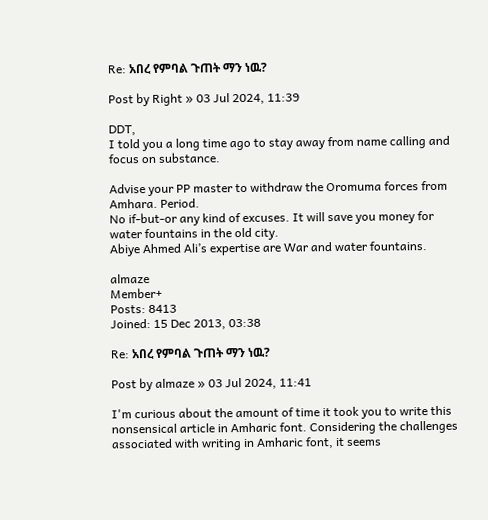Re: አበረ የምባል ጉጠት ማን ነዉ?

Post by Right » 03 Jul 2024, 11:39

DDT,
I told you a long time ago to stay away from name calling and focus on substance.

Advise your PP master to withdraw the Oromuma forces from Amhara. Period.
No if-but-or any kind of excuses. It will save you money for water fountains in the old city.
Abiye Ahmed Ali’s expertise are War and water fountains.

almaze
Member+
Posts: 8413
Joined: 15 Dec 2013, 03:38

Re: አበረ የምባል ጉጠት ማን ነዉ?

Post by almaze » 03 Jul 2024, 11:41

I'm curious about the amount of time it took you to write this nonsensical article in Amharic font. Considering the challenges associated with writing in Amharic font, it seems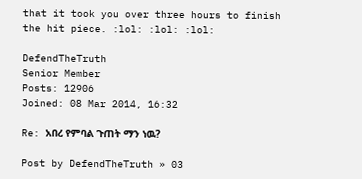that it took you over three hours to finish the hit piece. :lol: :lol: :lol:

DefendTheTruth
Senior Member
Posts: 12906
Joined: 08 Mar 2014, 16:32

Re: አበረ የምባል ጉጠት ማን ነዉ?

Post by DefendTheTruth » 03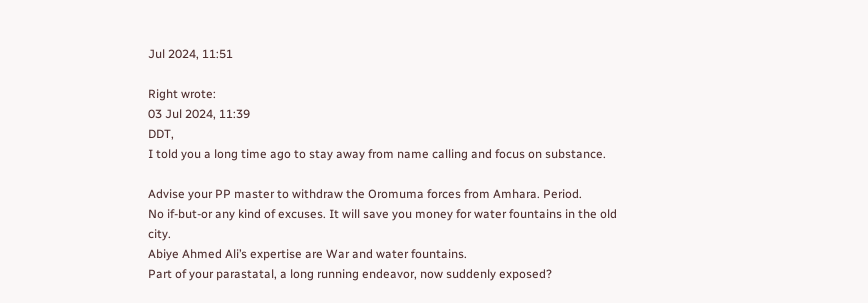Jul 2024, 11:51

Right wrote:
03 Jul 2024, 11:39
DDT,
I told you a long time ago to stay away from name calling and focus on substance.

Advise your PP master to withdraw the Oromuma forces from Amhara. Period.
No if-but-or any kind of excuses. It will save you money for water fountains in the old city.
Abiye Ahmed Ali’s expertise are War and water fountains.
Part of your parastatal, a long running endeavor, now suddenly exposed?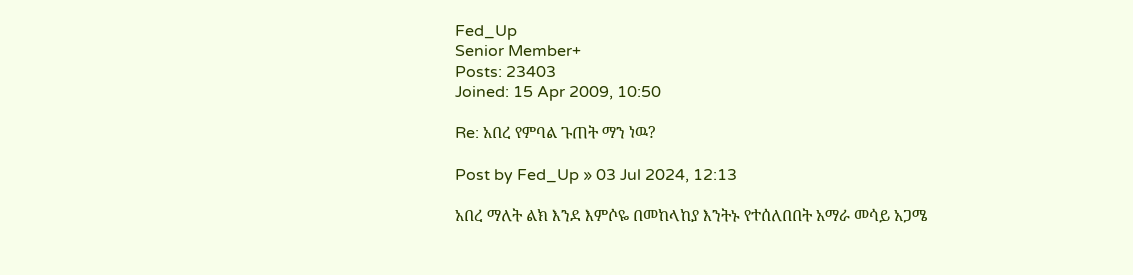Fed_Up
Senior Member+
Posts: 23403
Joined: 15 Apr 2009, 10:50

Re: አበረ የምባል ጉጠት ማን ነዉ?

Post by Fed_Up » 03 Jul 2024, 12:13

አበረ ማለት ልክ እንደ እምሶዬ በመከላከያ እንትኑ የተሰለበበት አማራ መሳይ አጋሜ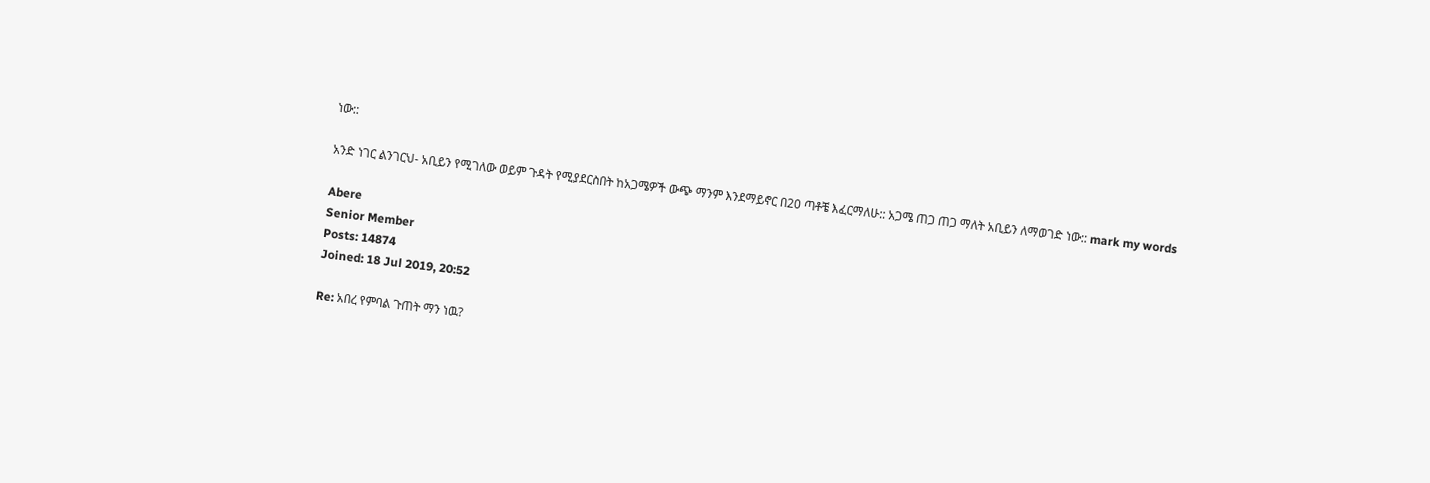ነው::

አንድ ነገር ልንገርህ- አቢይን የሚገለው ወይም ጉዳት የሚያደርስበት ከአጋሜዎች ውጭ ማንም እንደማይኖር በ20 ጣቶቼ እፈርማለሁ:: አጋሜ ጠጋ ጠጋ ማለት አቢይን ለማወገድ ነው:: mark my words

Abere
Senior Member
Posts: 14874
Joined: 18 Jul 2019, 20:52

Re: አበረ የምባል ጉጠት ማን ነዉ?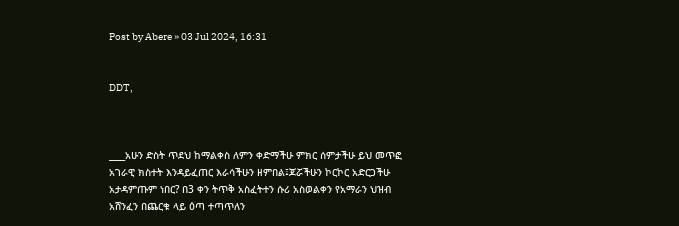Post by Abere » 03 Jul 2024, 16:31


DDT,



____አሁን ድስት ጥደህ ከማልቀስ ለምን ቀድማችሁ ምክር ሰምታችሁ ይህ መጥፎ አገራዊ ክስተት እንዳይፈጠር እራሳችሁን ዘምበል፤ጆሯችሁን ኮርኮር አድርጋችሁ አታዳምጡም ነበር? በ3 ቀን ትጥቅ አስፈትተን ሱሪ አስወልቀን የአማራን ህዝብ አሸንፈን በጨርቁ ላይ ዕጣ ተጣጥለን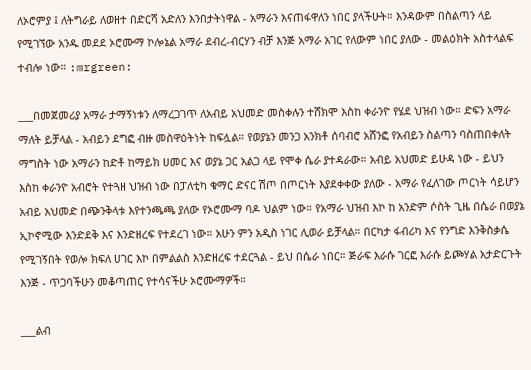ለኦሮምያ ፤ ለትግራይ ለወዘተ በድርሻ አድለን እንበታትነዋል - አማራን እናጠፋዋለን ነበር ያላችሁት። እንዳውም በስልጣን ላይ የሚገኘው አንዱ መደደ ኦሮሙማ ኮሎኔል አማራ ደብረ-ብርሃን ብቻ እንጅ አማራ አገር የለውም ነበር ያለው - መልዕክት አስተላልፍ ተብሎ ነው። :mrgreen:

___በመጀመሪያ አማራ ታማኝነቱን ለማረጋገጥ ለአብይ አህመድ መስቀሉን ተሸክሞ እስከ ቀራንዮ የሄደ ህዝብ ነው። ድፍን አማራ ማለት ይቻላል - አብይን ደግፎ ብዙ መስዋዕትነት ከፍሏል። የወያኔን መንጋ አንክቶ ሰባብሮ አሸንፎ የአብይን ስልጣን ባስጠበቀለት ማግስት ነው አማራን ከድቶ ከማይክ ሀመር እና ወያኔ ጋር አልጋ ላይ የሞቀ ሴራ ያተዳራው። አብይ አህመድ ይሁዳ ነው - ይህን እስከ ቀራንዮ አብሮት የተጓዘ ህዝብ ነው በፓለቲካ ቁማር ድናር ሽጦ በጦርነት እያደቀቀው ያለው - አማራ የፈለገው ጦርነት ሳይሆን አብይ አህመድ በጭንቅላቱ እየተንጫጫ ያለው የኦሮሙማ ባዶ ህልም ነው። የአማራ ህዝብ እኮ ከ አንድም ሶስት ጊዜ በሴራ በወያኔ ኢኮኖሚው እንድደቅ እና እንድዘረፍ የተደረገ ነው። አሁን ምን አዲስ ነገር ሊወራ ይቻላል። በርካታ ፋብሪካ እና የንግድ እንቅስቃሴ የሚገኝበት የወሎ ክፍለ ሀገር እኮ በምልልስ እንድዘረፍ ተደርጓል - ይህ በሴራ ነበር። ጅራፍ እራሱ ገርፎ እራሱ ይጮሃል አታድርጉት እንጅ - ጥጋባችሁን መቆጣጠር የተሳናችሁ ኦሮሙማዎች።

___ልብ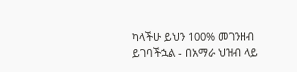ካላችሁ ይህን 100% መገንዘብ ይገባችኋል - በአማራ ህዝብ ላይ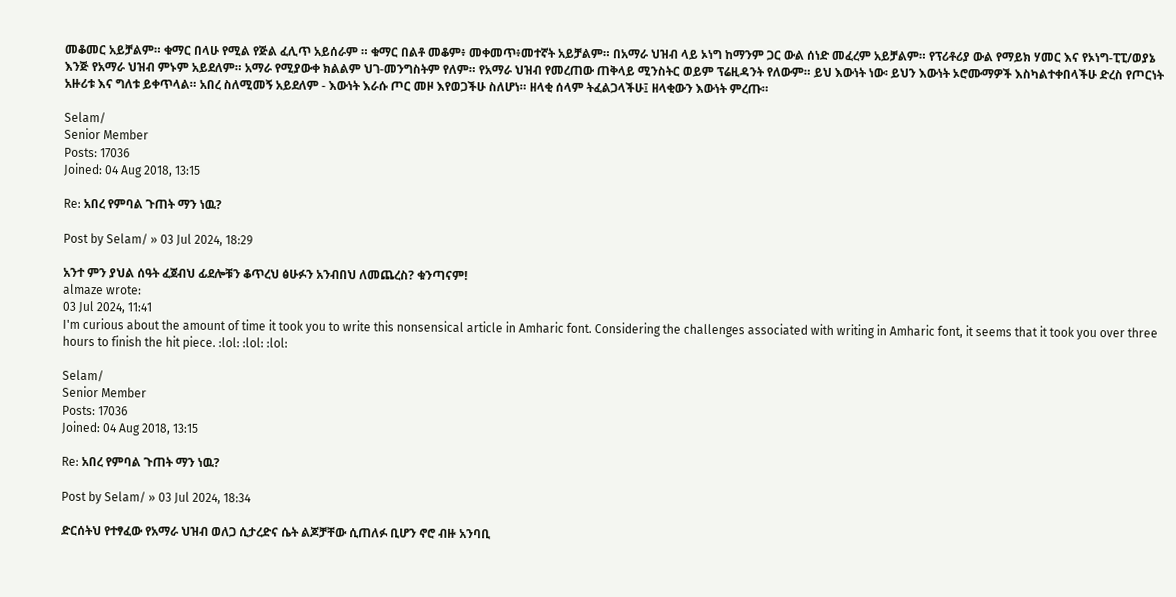መቆመር አይቻልም። ቁማር በላሁ የሚል የጅል ፈሊጥ አይሰራም ። ቁማር በልቶ መቆም፥ መቀመጥ፥መተኛት አይቻልም። በአማራ ህዝብ ላይ ኦነግ ከማንም ጋር ውል ሰነድ መፈረም አይቻልም። የፕሪቶሪያ ውል የማይክ ሃመር እና የኦነግ-ፒፒ/ወያኔ እንጅ የአማራ ህዝብ ምኑም አይደለም። አማራ የሚያውቀ ክልልም ህገ-መንግስትም የለም። የአማራ ህዝብ የመረጠው ጠቅላይ ሚንስትር ወይም ፕሬዚዳንት የለውም። ይህ እውነት ነው፡ ይህን እውነት ኦሮሙማዎች እስካልተቀበላችሁ ድረስ የጦርነት አዙሪቱ እና ግለቱ ይቀጥላል። አበረ ስለሚመኝ አይደለም - እውነት እራሱ ጦር መዞ እየወጋችሁ ስለሆነ። ዘላቂ ሰላም ትፈልጋላችሁ፤ ዘላቂውን እውነት ምረጡ።

Selam/
Senior Member
Posts: 17036
Joined: 04 Aug 2018, 13:15

Re: አበረ የምባል ጉጠት ማን ነዉ?

Post by Selam/ » 03 Jul 2024, 18:29

አንተ ምን ያህል ሰዓት ፈጀብህ ፊደሎቹን ቆጥረህ ፅሁፉን አንብበህ ለመጨረስ? ቁንጣናም!
almaze wrote:
03 Jul 2024, 11:41
I'm curious about the amount of time it took you to write this nonsensical article in Amharic font. Considering the challenges associated with writing in Amharic font, it seems that it took you over three hours to finish the hit piece. :lol: :lol: :lol:

Selam/
Senior Member
Posts: 17036
Joined: 04 Aug 2018, 13:15

Re: አበረ የምባል ጉጠት ማን ነዉ?

Post by Selam/ » 03 Jul 2024, 18:34

ድርሰትህ የተፃፈው የአማራ ህዝብ ወለጋ ሲታረድና ሴት ልጆቻቸው ሲጠለፉ ቢሆን ኖሮ ብዙ አንባቢ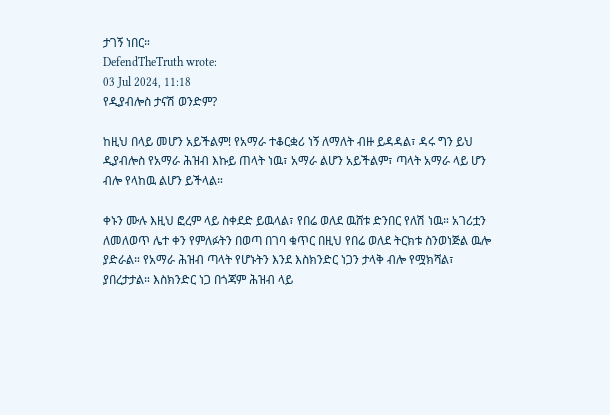ታገኝ ነበር።
DefendTheTruth wrote:
03 Jul 2024, 11:18
የዲያብሎስ ታናሽ ወንድም?

ከዚህ በላይ መሆን አይችልም! የአማራ ተቆርቋሪ ነኝ ለማለት ብዙ ይዳዳል፣ ዳሩ ግን ይህ ዲያብሎስ የአማራ ሕዝብ እኩይ ጠላት ነዉ፣ አማራ ልሆን አይችልም፣ ጣላት አማራ ላይ ሆን ብሎ የላከዉ ልሆን ይችላል።

ቀኑን ሙሉ እዚህ ፎረም ላይ ስቀደድ ይዉላል፣ የበሬ ወለደ ዉሸቱ ድንበር የለሽ ነዉ። አገሪቷን ለመለወጥ ሌተ ቀን የምለፉትን በወጣ በገባ ቁጥር በዚህ የበሬ ወለደ ትርክቱ ስንወነጅል ዉሎ ያድራል። የአማራ ሕዝብ ጣላት የሆኑትን እንደ እስክንድር ነጋን ታላቅ ብሎ የሟክሻል፣ ያበረታታል። እስክንድር ነጋ በጎጃም ሕዝብ ላይ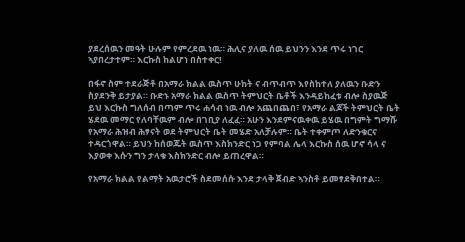ያደረሰዉን መዓት ሁሉም የምረደዉ ነዉ። ሕሊና ያለዉ ሰዉ ይህንን እንደ ጥሩ ነገር ኣያበረታተም። እርኩስ ከልሆነ በስተቀር!

በፋኖ ስም ተደራጅቶ በአማራ ክልል ዉስጥ ሁከት ና ብጥብጥ እየስከተለ ያለዉን ቡድን ስያደንቅ ይታያል። ቡድኑ አማራ ክልል ዉስጥ ትምህርት ቤቶች እንዳይከፈቱ ብሎ ስያዉጅ ይህ እርኩስ ግለሰብ በጣም ጥሩ ሐሳብ ነዉ ብሎ አጨበጨበ፣ የአማራ ልጆች ትምህርት ቤት ሄደዉ መማር የለባቸዉም ብሎ በገቢያ ለፈፈ። አሁን እንደምናዉቀዉ ይሄዉ በግምት ግማሹ የአማራ ሕዝብ ሕፃናት ወደ ትምህርት ቤት መሄድ አለቻሉም። ቤት ተቀምጦ ለድንቁርና ተዳርጎዋል። ይህን ከሰወጁት ዉስጥ እስክንድር ነጋ የምባል ሌላ እርኩስ ሰዉ ሆኖ ሳላ ና እያወቀ እሱን ግን ታላቁ እስክንድር ብሎ ይጠረዋል።

የአማራ ክልል የልማት አዉታሮች ስደመሰሱ እንደ ታላቅ ጀብድ ኣንስቶ ይመፃደቅበተል።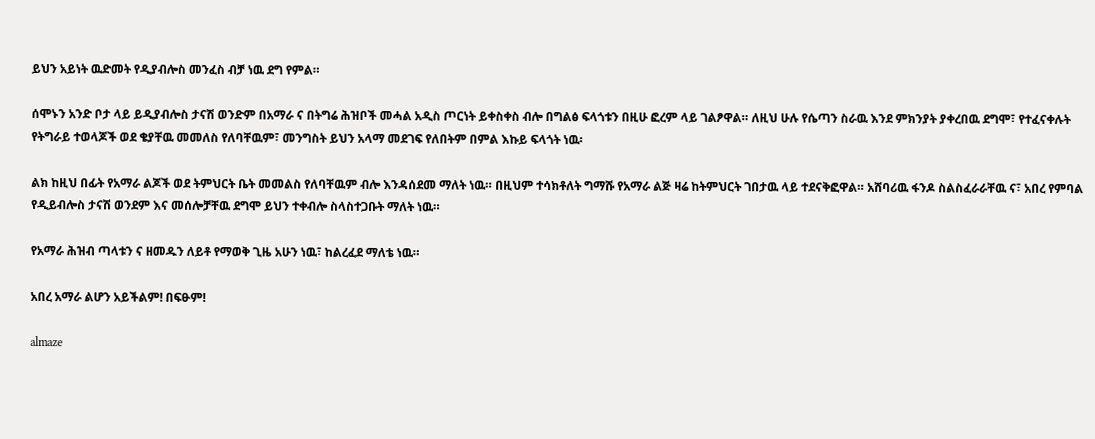ይህን አይነት ዉድመት የዲያብሎስ መንፈስ ብቻ ነዉ ደግ የምል።

ሰሞኑን አንድ ቦታ ላይ ይዲያብሎስ ታናሽ ወንድም በአማራ ና በትግሬ ሕዝቦች መሓል አዲስ ጦርነት ይቀስቀስ ብሎ በግልፅ ፍላጎቱን በዚሁ ፎረም ላይ ገልፆዋል። ለዚህ ሁሉ የሴጣን ስራዉ እንደ ምክንያት ያቀረበዉ ደግሞ፣ የተፈናቀሉት የትግራይ ተወላጆች ወደ ቄያቸዉ መመለስ የለባቸዉም፣ መንግስት ይህን አላማ መደገፍ የለበትም በምል እኩይ ፍላጎት ነዉ፡

ልክ ከዚህ በፊት የአማራ ልጆች ወደ ትምህርት ቤት መመልስ የለባቸዉም ብሎ እንዳሰደመ ማለት ነዉ። በዚህም ተሳክቶለት ግማሹ የአማራ ልጅ ዛሬ ከትምህርት ገበታዉ ላይ ተደናቅፎዋል። አሸባሪዉ ፋንዶ ስልስፈራራቸዉ ና፣ አበረ የምባል የዲይብሎስ ታናሽ ወንደም እና መሰሎቻቸዉ ደግሞ ይህን ተቀብሎ ስላስተጋቡት ማለት ነዉ።

የአማራ ሕዝብ ጣላቱን ና ዘመዱን ለይቶ የማወቅ ጊዜ አሁን ነዉ፣ ከልረፈደ ማለቴ ነዉ።

አበረ አማራ ልሆን አይችልም! በፍፁም!

almaze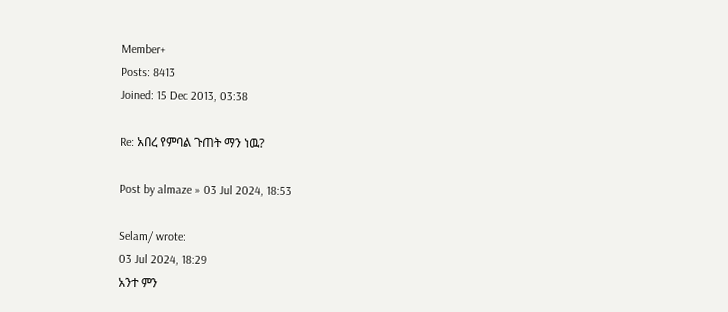Member+
Posts: 8413
Joined: 15 Dec 2013, 03:38

Re: አበረ የምባል ጉጠት ማን ነዉ?

Post by almaze » 03 Jul 2024, 18:53

Selam/ wrote:
03 Jul 2024, 18:29
አንተ ምን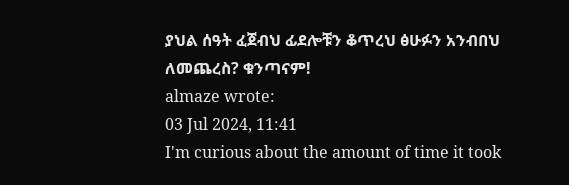ያህል ሰዓት ፈጀብህ ፊደሎቹን ቆጥረህ ፅሁፉን አንብበህ ለመጨረስ? ቁንጣናም!
almaze wrote:
03 Jul 2024, 11:41
I'm curious about the amount of time it took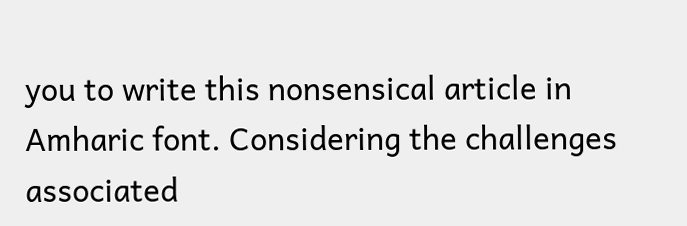you to write this nonsensical article in Amharic font. Considering the challenges associated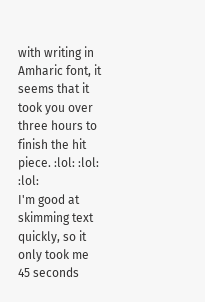with writing in Amharic font, it seems that it took you over three hours to finish the hit piece. :lol: :lol: :lol:
I'm good at skimming text quickly, so it only took me 45 seconds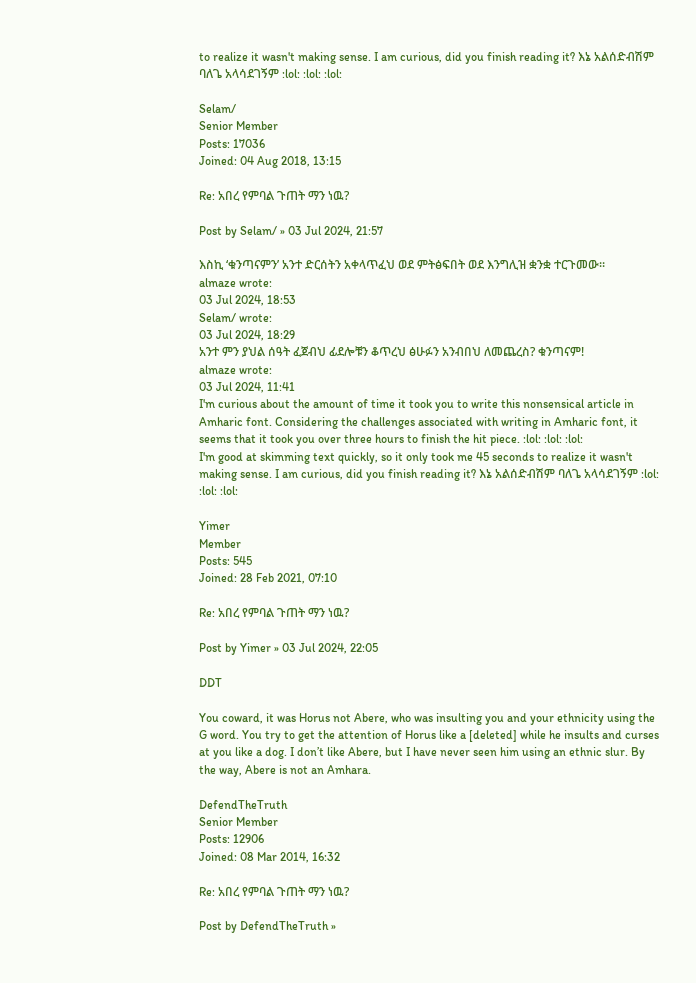to realize it wasn't making sense. I am curious, did you finish reading it? እኔ አልሰድብሽም ባለጌ አላሳደገኝም :lol: :lol: :lol:

Selam/
Senior Member
Posts: 17036
Joined: 04 Aug 2018, 13:15

Re: አበረ የምባል ጉጠት ማን ነዉ?

Post by Selam/ » 03 Jul 2024, 21:57

እስኪ ‘ቁንጣናምን’ አንተ ድርሰትን አቀላጥፈህ ወደ ምትፅፍበት ወደ እንግሊዝ ቋንቋ ተርጉመው።
almaze wrote:
03 Jul 2024, 18:53
Selam/ wrote:
03 Jul 2024, 18:29
አንተ ምን ያህል ሰዓት ፈጀብህ ፊደሎቹን ቆጥረህ ፅሁፉን አንብበህ ለመጨረስ? ቁንጣናም!
almaze wrote:
03 Jul 2024, 11:41
I'm curious about the amount of time it took you to write this nonsensical article in Amharic font. Considering the challenges associated with writing in Amharic font, it seems that it took you over three hours to finish the hit piece. :lol: :lol: :lol:
I'm good at skimming text quickly, so it only took me 45 seconds to realize it wasn't making sense. I am curious, did you finish reading it? እኔ አልሰድብሽም ባለጌ አላሳደገኝም :lol: :lol: :lol:

Yimer
Member
Posts: 545
Joined: 28 Feb 2021, 07:10

Re: አበረ የምባል ጉጠት ማን ነዉ?

Post by Yimer » 03 Jul 2024, 22:05

DDT

You coward, it was Horus not Abere, who was insulting you and your ethnicity using the G word. You try to get the attention of Horus like a [deleted] while he insults and curses at you like a dog. I don’t like Abere, but I have never seen him using an ethnic slur. By the way, Abere is not an Amhara.

DefendTheTruth
Senior Member
Posts: 12906
Joined: 08 Mar 2014, 16:32

Re: አበረ የምባል ጉጠት ማን ነዉ?

Post by DefendTheTruth »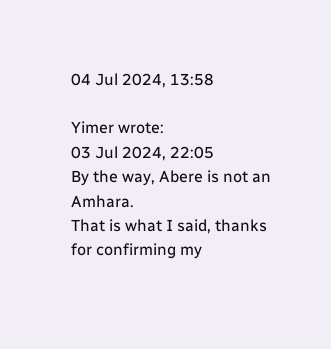04 Jul 2024, 13:58

Yimer wrote:
03 Jul 2024, 22:05
By the way, Abere is not an Amhara.
That is what I said, thanks for confirming my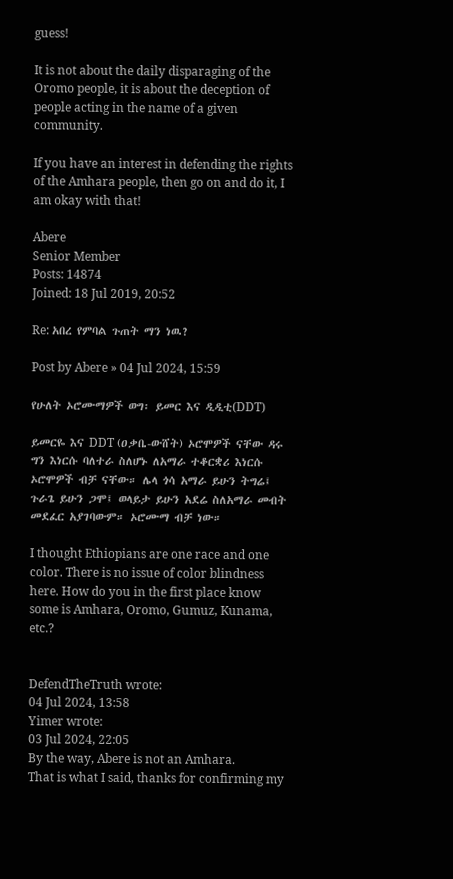guess!

It is not about the daily disparaging of the Oromo people, it is about the deception of people acting in the name of a given community.

If you have an interest in defending the rights of the Amhara people, then go on and do it, I am okay with that!

Abere
Senior Member
Posts: 14874
Joined: 18 Jul 2019, 20:52

Re: አበረ የምባል ጉጠት ማን ነዉ?

Post by Abere » 04 Jul 2024, 15:59

የሁለት ኦሮሙማዎች ወግ፡ ይመር እና ዲዲቲ(DDT)

ይመርዬ እና DDT (ዐቃቤ-ውሸት) ኦሮሞዎች ናቸው ዳሩ ግን እነርሱ ባለተራ ስለሆኑ ለአማራ ተቆርቋሪ እነርሱ ኦሮሞዎች ብቻ ናቸው። ሌላ ጎሳ አማራ ይሁን ትግሬ፤ ጉራጌ ይሁን ጋሞ፤ ወላይታ ይሁን አደሬ ስለአማራ መብት መደፈር አያገባውም። ኦሮሙማ ብቻ ነው።

I thought Ethiopians are one race and one color. There is no issue of color blindness here. How do you in the first place know some is Amhara, Oromo, Gumuz, Kunama, etc.?


DefendTheTruth wrote:
04 Jul 2024, 13:58
Yimer wrote:
03 Jul 2024, 22:05
By the way, Abere is not an Amhara.
That is what I said, thanks for confirming my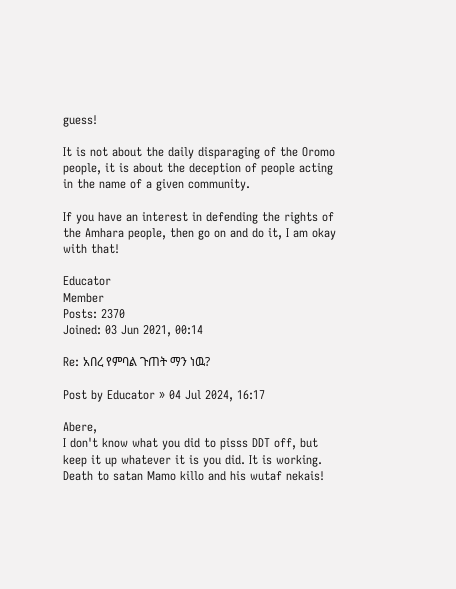guess!

It is not about the daily disparaging of the Oromo people, it is about the deception of people acting in the name of a given community.

If you have an interest in defending the rights of the Amhara people, then go on and do it, I am okay with that!

Educator
Member
Posts: 2370
Joined: 03 Jun 2021, 00:14

Re: አበረ የምባል ጉጠት ማን ነዉ?

Post by Educator » 04 Jul 2024, 16:17

Abere,
I don't know what you did to pisss DDT off, but keep it up whatever it is you did. It is working.
Death to satan Mamo killo and his wutaf nekais!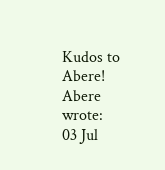Kudos to Abere!
Abere wrote:
03 Jul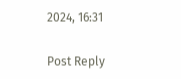2024, 16:31

Post Reply